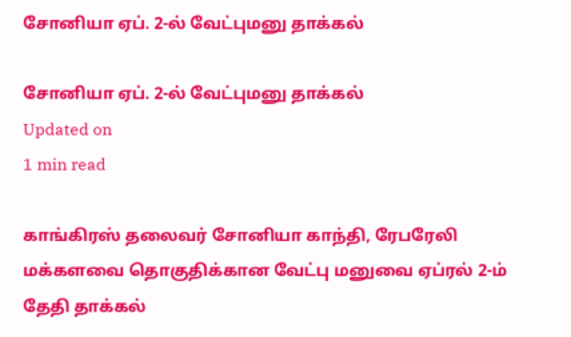சோனியா ஏப். 2-ல் வேட்புமனு தாக்கல்

சோனியா ஏப். 2-ல் வேட்புமனு தாக்கல்
Updated on
1 min read

காங்கிரஸ் தலைவர் சோனியா காந்தி, ரேபரேலி மக்களவை தொகுதிக்கான வேட்பு மனுவை ஏப்ரல் 2-ம் தேதி தாக்கல்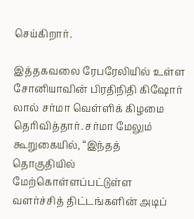செய்கிறார்.

இத்தகவலை ரேபரேலியில் உள்ள சோனியாவின் பிரதிநிதி கிஷோர் லால் சர்மா வெள்ளிக் கிழமை தெரிவித்தார். சர்மா மேலும் கூறுகையில், “இந்தத் தொகுதியில் மேற்கொள்ளப்பட்டுள்ள வளர்ச்சித் திட்டங்களின் அடிப்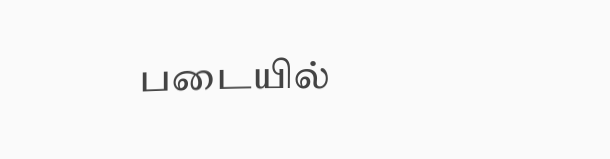படையில்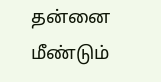தன்னை மீண்டும்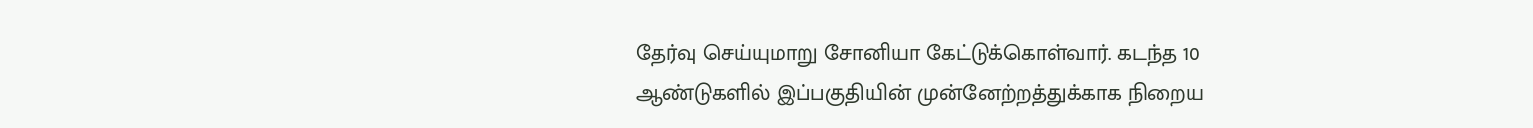தேர்வு செய்யுமாறு சோனியா கேட்டுக்கொள்வார். கடந்த 10 ஆண்டுகளில் இப்பகுதியின் முன்னேற்றத்துக்காக நிறைய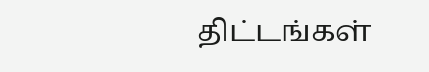திட்டங்கள்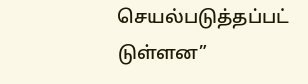செயல்படுத்தப்பட் டுள்ளன”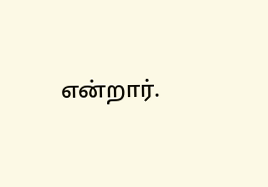என்றார்.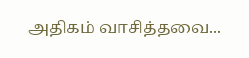அதிகம் வாசித்தவை...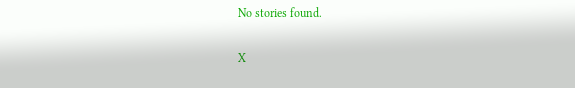No stories found.

X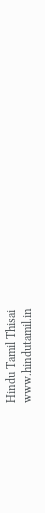Hindu Tamil Thisai
www.hindutamil.in